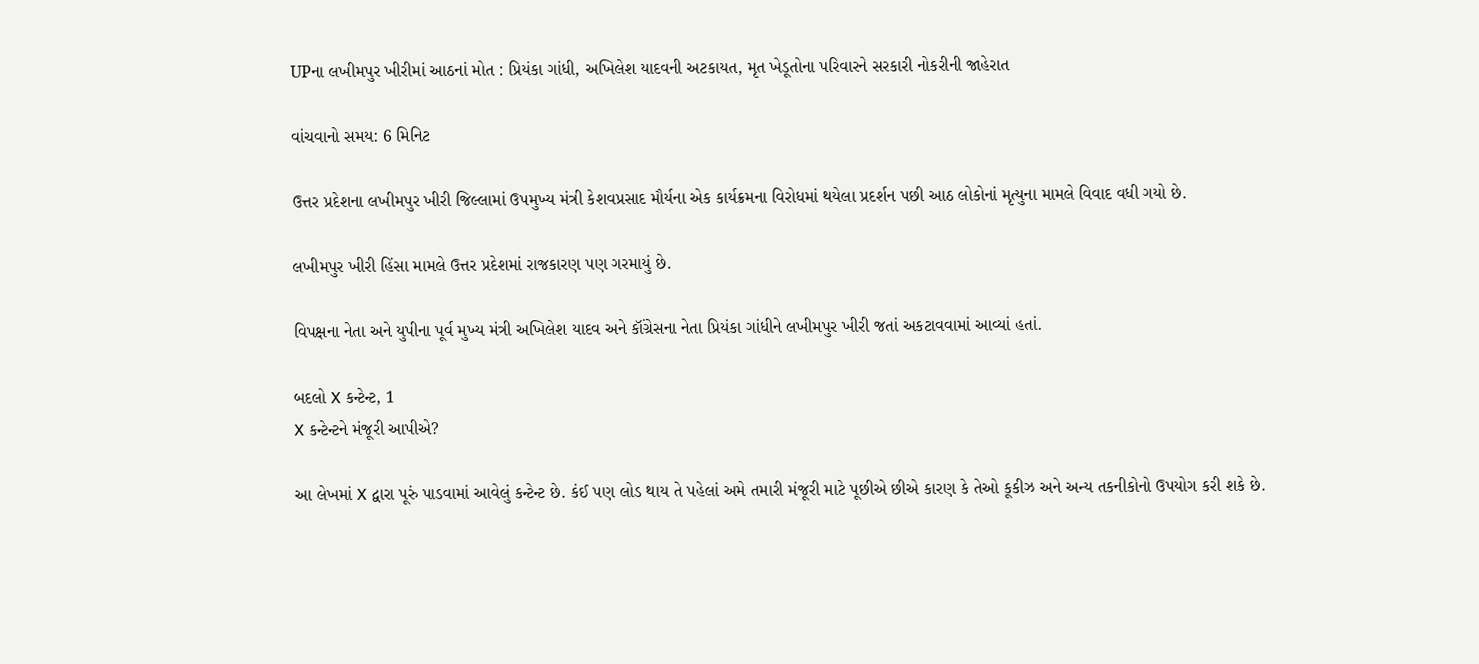UPના લખીમપુર ખીરીમાં આઠનાં મોત : પ્રિયંકા ગાંધી, અખિલેશ યાદવની અટકાયત, મૃત ખેડૂતોના પરિવારને સરકારી નોકરીની જાહેરાત

વાંચવાનો સમય: 6 મિનિટ

ઉત્તર પ્રદેશના લખીમપુર ખીરી જિલ્લામાં ઉપમુખ્ય મંત્રી કેશવપ્રસાદ મૌર્યના એક કાર્યક્રમના વિરોધમાં થયેલા પ્રદર્શન પછી આઠ લોકોનાં મૃત્યુના મામલે વિવાદ વધી ગયો છે.

લખીમપુર ખીરી હિંસા મામલે ઉત્તર પ્રદેશમાં રાજકારણ પણ ગરમાયું છે.

વિપક્ષના નેતા અને યુપીના પૂર્વ મુખ્ય મંત્રી અખિલેશ યાદવ અને કૉંગ્રેસના નેતા પ્રિયંકા ગાંધીને લખીમપુર ખીરી જતાં અકટાવવામાં આવ્યાં હતાં.

બદલો X કન્ટેન્ટ, 1
X કન્ટેન્ટને મંજૂરી આપીએ?

આ લેખમાં X દ્વારા પૂરું પાડવામાં આવેલું કન્ટેન્ટ છે. કંઈ પણ લોડ થાય તે પહેલાં અમે તમારી મંજૂરી માટે પૂછીએ છીએ કારણ કે તેઓ કૂકીઝ અને અન્ય તકનીકોનો ઉપયોગ કરી શકે છે.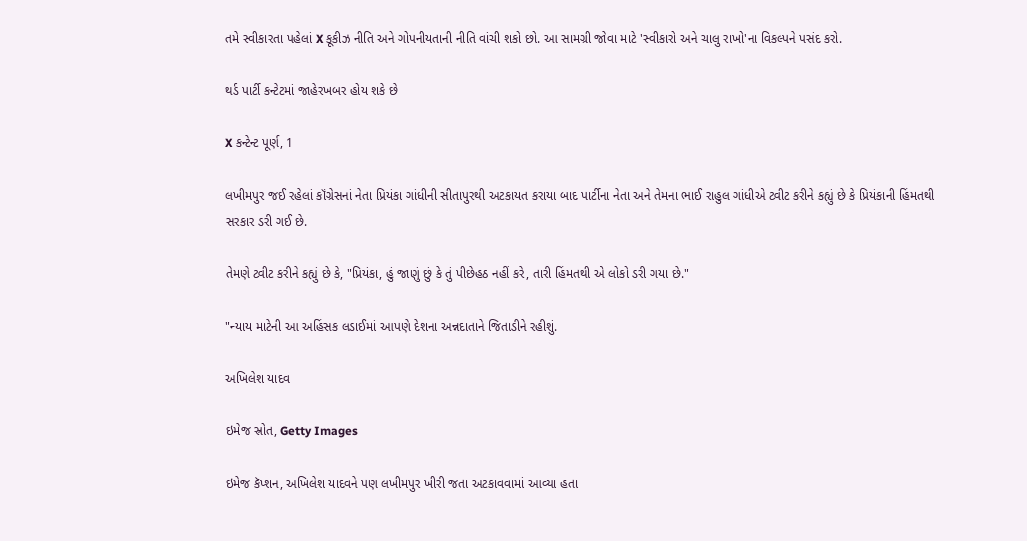તમે સ્વીકારતા પહેલાં X કૂકીઝ નીતિ અને ગોપનીયતાની નીતિ વાંચી શકો છો. આ સામગ્રી જોવા માટે 'સ્વીકારો અને ચાલુ રાખો'ના વિકલ્પને પસંદ કરો.

થર્ડ પાર્ટી કન્ટેટમાં જાહેરખબર હોય શકે છે

X કન્ટેન્ટ પૂર્ણ, 1

લખીમપુર જઈ રહેલાં કૉંગ્રેસનાં નેતા પ્રિયંકા ગાંધીની સીતાપુરથી અટકાયત કરાયા બાદ પાર્ટીના નેતા અને તેમના ભાઈ રાહુલ ગાંધીએ ટ્વીટ કરીને કહ્યું છે કે પ્રિયંકાની હિંમતથી સરકાર ડરી ગઈ છે.

તેમણે ટ્વીટ કરીને કહ્યું છે કે, "પ્રિયંકા, હું જાણું છું કે તું પીછેહઠ નહીં કરે, તારી હિંમતથી એ લોકો ડરી ગયા છે."

"ન્યાય માટેની આ અહિંસક લડાઈમાં આપણે દેશના અન્નદાતાને જિતાડીને રહીશું.

અખિલેશ યાદવ

ઇમેજ સ્રોત, Getty Images

ઇમેજ કૅપ્શન, અખિલેશ યાદવને પણ લખીમપુર ખીરી જતા અટકાવવામાં આવ્યા હતા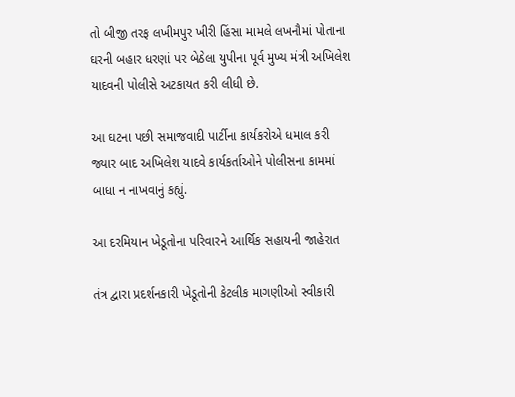તો બીજી તરફ લખીમપુર ખીરી હિંસા મામલે લખનૌમાં પોતાના ઘરની બહાર ધરણાં પર બેઠેલા યુપીના પૂર્વ મુખ્ય મંત્રી અખિલેશ યાદવની પોલીસે અટકાયત કરી લીધી છે.

આ ઘટના પછી સમાજવાદી પાર્ટીના કાર્યકરોએ ધમાલ કરી જ્યાર બાદ અખિલેશ યાદવે કાર્યકર્તાઓને પોલીસના કામમાં બાધા ન નાખવાનું કહ્યું.

આ દરમિયાન ખેડૂતોના પરિવારને આર્થિક સહાયની જાહેરાત

તંત્ર દ્વારા પ્રદર્શનકારી ખેડૂતોની કેટલીક માગણીઓ સ્વીકારી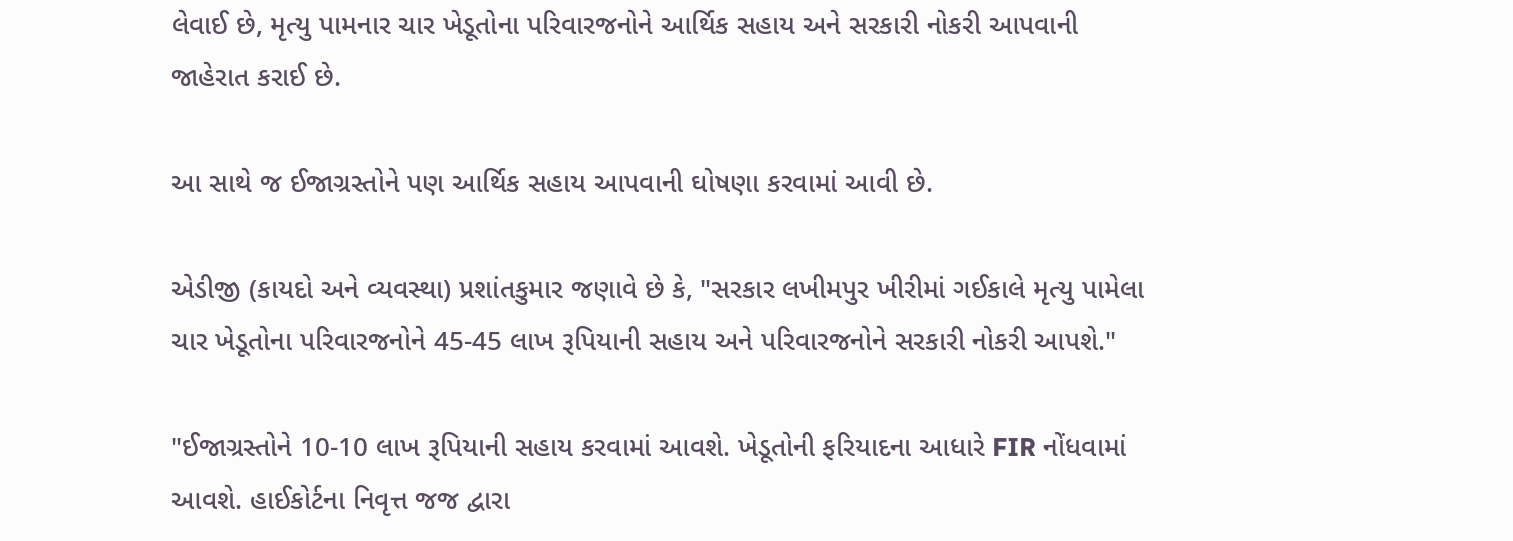લેવાઈ છે, મૃત્યુ પામનાર ચાર ખેડૂતોના પરિવારજનોને આર્થિક સહાય અને સરકારી નોકરી આપવાની જાહેરાત કરાઈ છે.

આ સાથે જ ઈજાગ્રસ્તોને પણ આર્થિક સહાય આપવાની ઘોષણા કરવામાં આવી છે.

એડીજી (કાયદો અને વ્યવસ્થા) પ્રશાંતકુમાર જણાવે છે કે, "સરકાર લખીમપુર ખીરીમાં ગઈકાલે મૃત્યુ પામેલા ચાર ખેડૂતોના પરિવારજનોને 45-45 લાખ રૂપિયાની સહાય અને પરિવારજનોને સરકારી નોકરી આપશે."

"ઈજાગ્રસ્તોને 10-10 લાખ રૂપિયાની સહાય કરવામાં આવશે. ખેડૂતોની ફરિયાદના આધારે FIR નોંધવામાં આવશે. હાઈકોર્ટના નિવૃત્ત જજ દ્વારા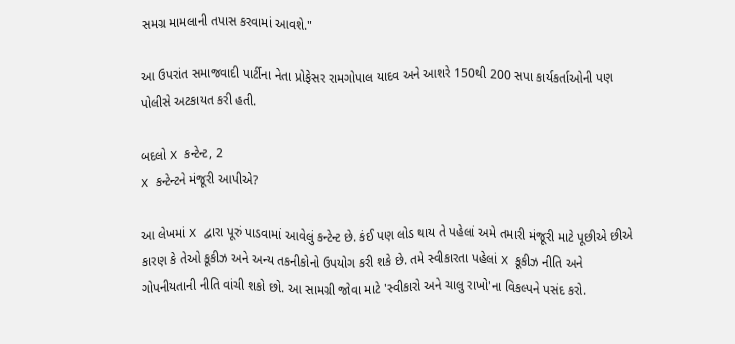સમગ્ર મામલાની તપાસ કરવામાં આવશે."

આ ઉપરાંત સમાજવાદી પાર્ટીના નેતા પ્રોફેસર રામગોપાલ યાદવ અને આશરે 150થી 200 સપા કાર્યકર્તાઓની પણ પોલીસે અટકાયત કરી હતી.

બદલો X કન્ટેન્ટ, 2
X કન્ટેન્ટને મંજૂરી આપીએ?

આ લેખમાં X દ્વારા પૂરું પાડવામાં આવેલું કન્ટેન્ટ છે. કંઈ પણ લોડ થાય તે પહેલાં અમે તમારી મંજૂરી માટે પૂછીએ છીએ કારણ કે તેઓ કૂકીઝ અને અન્ય તકનીકોનો ઉપયોગ કરી શકે છે. તમે સ્વીકારતા પહેલાં X કૂકીઝ નીતિ અને ગોપનીયતાની નીતિ વાંચી શકો છો. આ સામગ્રી જોવા માટે 'સ્વીકારો અને ચાલુ રાખો'ના વિકલ્પને પસંદ કરો.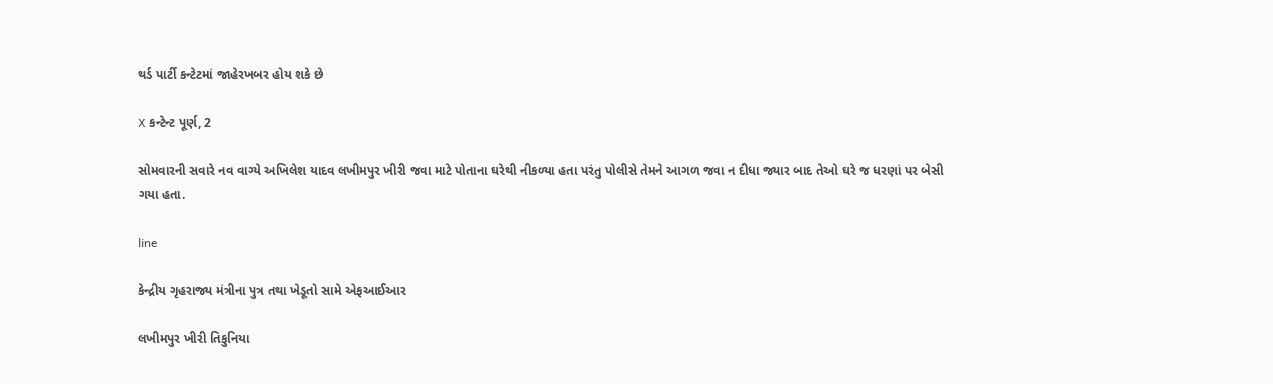થર્ડ પાર્ટી કન્ટેટમાં જાહેરખબર હોય શકે છે

X કન્ટેન્ટ પૂર્ણ, 2

સોમવારની સવારે નવ વાગ્યે અખિલેશ યાદવ લખીમપુર ખીરી જવા માટે પોતાના ઘરેથી નીકળ્યા હતા પરંતુ પોલીસે તેમને આગળ જવા ન દીધા જ્યાર બાદ તેઓ ઘરે જ ધરણાં પર બેસી ગયા હતા.

line

કેન્દ્રીય ગૃહરાજ્ય મંત્રીના પુત્ર તથા ખેડૂતો સામે એફઆઈઆર

લખીમપુર ખીરી તિકુનિયા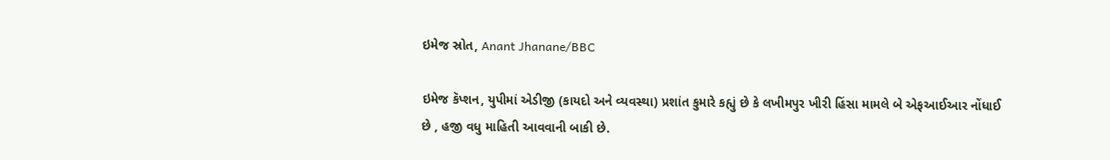ઇમેજ સ્રોત, Anant Jhanane/BBC

ઇમેજ કૅપ્શન, યુપીમાં એડીજી (કાયદો અને વ્યવસ્થા) પ્રશાંત કુમારે કહ્યું છે કે લખીમપુર ખીરી હિંસા મામલે બે એફઆઈઆર નોંધાઈ છે , હજી વધુ માહિતી આવવાની બાકી છે.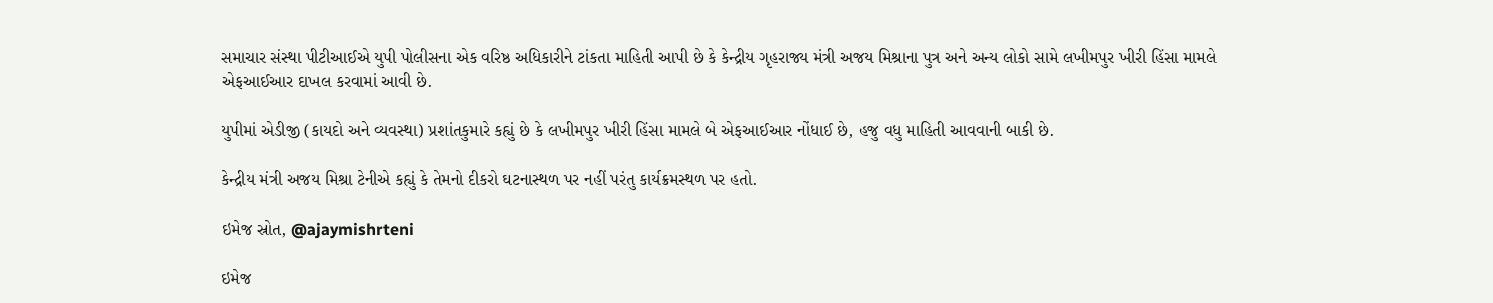સમાચાર સંસ્થા પીટીઆઈએ યુપી પોલીસના એક વરિષ્ઠ અધિકારીને ટાંકતા માહિતી આપી છે કે કેન્દ્રીય ગૃહરાજ્ય મંત્રી અજય મિશ્રાના પુત્ર અને અન્ય લોકો સામે લખીમપુર ખીરી હિંસા મામલે એફઆઈઆર દાખલ કરવામાં આવી છે.

યુપીમાં એડીજી (કાયદો અને વ્યવસ્થા) પ્રશાંતકુમારે કહ્યું છે કે લખીમપુર ખીરી હિંસા મામલે બે એફઆઈઆર નોંધાઈ છે, હજુ વધુ માહિતી આવવાની બાકી છે.

કેન્દ્રીય મંત્રી અજય મિશ્રા ટેનીએ કહ્યું કે તેમનો દીકરો ઘટનાસ્થળ પર નહીં પરંતુ કાર્યક્રમસ્થળ પર હતો.

ઇમેજ સ્રોત, @ajaymishrteni

ઇમેજ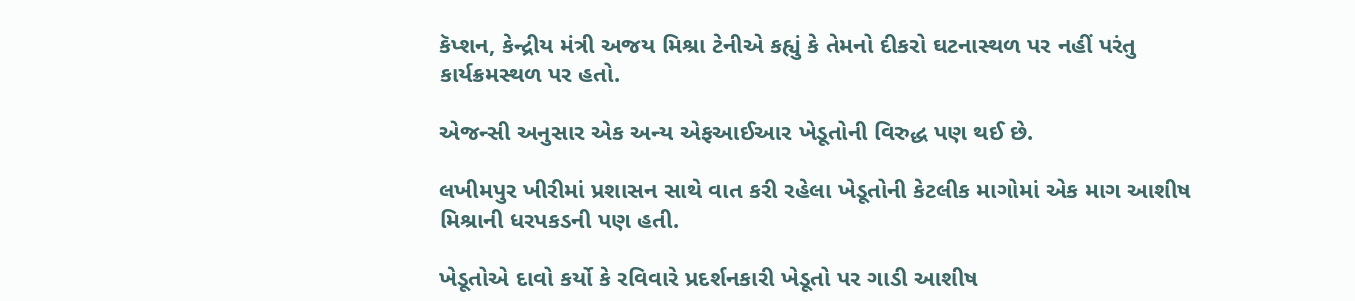કૅપ્શન, કેન્દ્રીય મંત્રી અજય મિશ્રા ટેનીએ કહ્યું કે તેમનો દીકરો ઘટનાસ્થળ પર નહીં પરંતુ કાર્યક્રમસ્થળ પર હતો.

એજન્સી અનુસાર એક અન્ય એફઆઈઆર ખેડૂતોની વિરુદ્ધ પણ થઈ છે.

લખીમપુર ખીરીમાં પ્રશાસન સાથે વાત કરી રહેલા ખેડૂતોની કેટલીક માગોમાં એક માગ આશીષ મિશ્રાની ધરપકડની પણ હતી.

ખેડૂતોએ દાવો કર્યો કે રવિવારે પ્રદર્શનકારી ખેડૂતો પર ગાડી આશીષ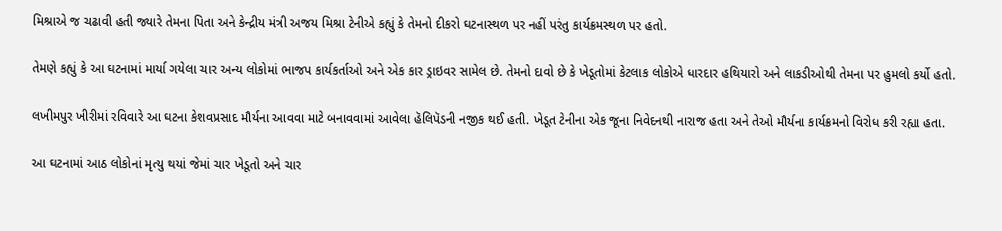મિશ્રાએ જ ચઢાવી હતી જ્યારે તેમના પિતા અને કેન્દ્રીય મંત્રી અજય મિશ્રા ટેનીએ કહ્યું કે તેમનો દીકરો ઘટનાસ્થળ પર નહીં પરંતુ કાર્યક્રમસ્થળ પર હતો.

તેમણે કહ્યું કે આ ઘટનામાં માર્યા ગયેલા ચાર અન્ય લોકોમાં ભાજપ કાર્યકર્તાઓ અને એક કાર ડ્રાઇવર સામેલ છે. તેમનો દાવો છે કે ખેડૂતોમાં કેટલાક લોકોએ ધારદાર હથિયારો અને લાકડીઓથી તેમના પર હુમલો કર્યો હતો.

લખીમપુર ખીરીમાં રવિવારે આ ઘટના કેશવપ્રસાદ મૌર્યના આવવા માટે બનાવવામાં આવેલા હૅલિપૅડની નજીક થઈ હતી. ખેડૂત ટેનીના એક જૂના નિવેદનથી નારાજ હતા અને તેઓ મૌર્યના કાર્યક્રમનો વિરોધ કરી રહ્યા હતા.

આ ઘટનામાં આઠ લોકોનાં મૃત્યુ થયાં જેમાં ચાર ખેડૂતો અને ચાર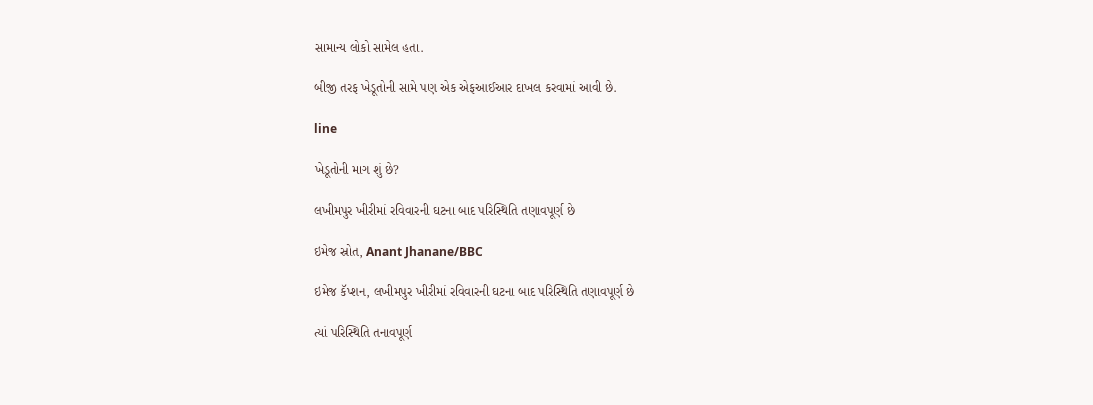સામાન્ય લોકો સામેલ હતા.

બીજી તરફ ખેડૂતોની સામે પણ એક એફઆઈઆર દાખલ કરવામાં આવી છે.

line

ખેડૂતોની માગ શું છે?

લખીમપુર ખીરીમાં રવિવારની ઘટના બાદ પરિસ્થિતિ તણાવપૂર્ણ છે

ઇમેજ સ્રોત, Anant Jhanane/BBC

ઇમેજ કૅપ્શન, લખીમપુર ખીરીમાં રવિવારની ઘટના બાદ પરિસ્થિતિ તણાવપૂર્ણ છે

ત્યાં પરિસ્થિતિ તનાવપૂર્ણ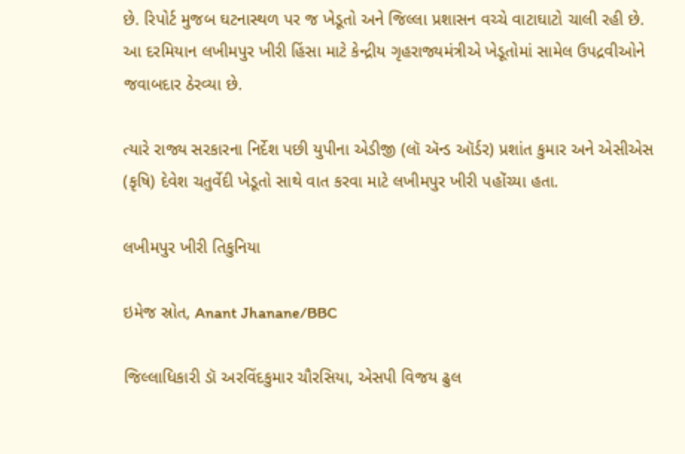છે. રિપોર્ટ મુજબ ઘટનાસ્થળ પર જ ખેડૂતો અને જિલ્લા પ્રશાસન વચ્ચે વાટાઘાટો ચાલી રહી છે. આ દરમિયાન લખીમપુર ખીરી હિંસા માટે કેન્દ્રીય ગૃહરાજ્યમંત્રીએ ખેડૂતોમાં સામેલ ઉપદ્રવીઓને જવાબદાર ઠેરવ્યા છે.

ત્યારે રાજ્ય સરકારના નિર્દેશ પછી યુપીના એડીજી (લૉ ઍન્ડ ઑર્ડર) પ્રશાંત કુમાર અને એસીએસ (કૃષિ) દેવેશ ચતુર્વેદી ખેડૂતો સાથે વાત કરવા માટે લખીમપુર ખીરી પહોંચ્યા હતા.

લખીમપુર ખીરી તિકુનિયા

ઇમેજ સ્રોત, Anant Jhanane/BBC

જિલ્લાધિકારી ડૉ અરવિંદકુમાર ચૌરસિયા, એસપી વિજય ઢુલ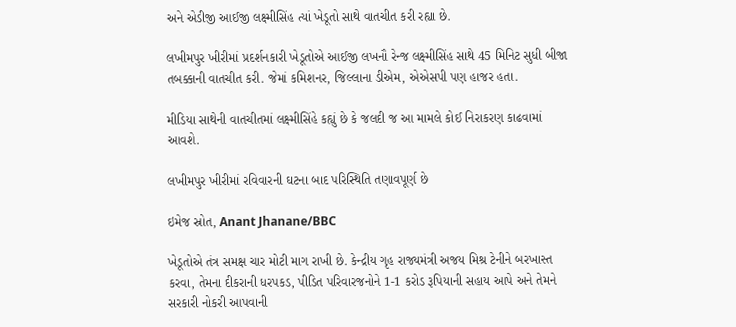અને એડીજી આઈજી લક્ષ્મીસિંહ ત્યાં ખેડૂતો સાથે વાતચીત કરી રહ્યા છે.

લખીમપુર ખીરીમાં પ્રદર્શનકારી ખેડૂતોએ આઈજી લખનૌ રેન્જ લક્ષ્મીસિંહ સાથે 45 મિનિટ સુધી બીજા તબક્કાની વાતચીત કરી. જેમાં કમિશનર, જિલ્લાના ડીએમ, એએસપી પણ હાજર હતા.

મીડિયા સાથેની વાતચીતમાં લક્ષ્મીસિંહે કહ્યું છે કે જલદી જ આ મામલે કોઈ નિરાકરણ કાઢવામાં આવશે.

લખીમપુર ખીરીમાં રવિવારની ઘટના બાદ પરિસ્થિતિ તણાવપૂર્ણ છે

ઇમેજ સ્રોત, Anant Jhanane/BBC

ખેડૂતોએ તંત્ર સમક્ષ ચાર મોટી માગ રાખી છે. કેન્દ્રીય ગૃહ રાજ્યમંત્રી અજય મિશ્ર ટેનીને બરખાસ્ત કરવા, તેમના દીકરાની ધરપકડ, પીડિત પરિવારજનોને 1-1 કરોડ રૂપિયાની સહાય આપે અને તેમને સરકારી નોકરી આપવાની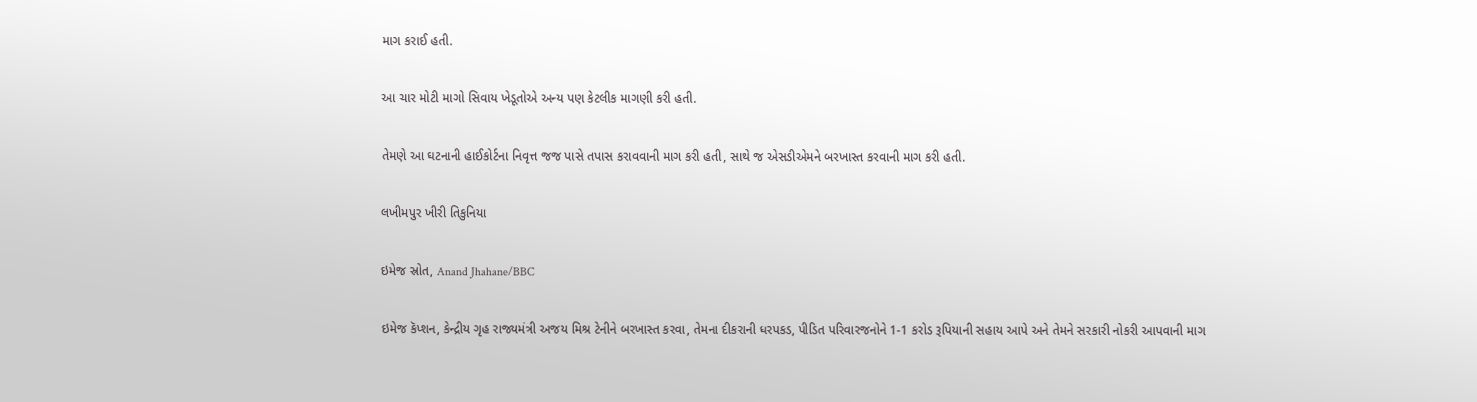માગ કરાઈ હતી.

આ ચાર મોટી માગો સિવાય ખેડૂતોએ અન્ય પણ કેટલીક માગણી કરી હતી.

તેમણે આ ઘટનાની હાઈકોર્ટના નિવૃત્ત જજ પાસે તપાસ કરાવવાની માગ કરી હતી, સાથે જ એસડીએમને બરખાસ્ત કરવાની માગ કરી હતી.

લખીમપુર ખીરી તિકુનિયા

ઇમેજ સ્રોત, Anand Jhahane/BBC

ઇમેજ કૅપ્શન, કેન્દ્રીય ગૃહ રાજ્યમંત્રી અજય મિશ્ર ટેનીને બરખાસ્ત કરવા, તેમના દીકરાની ધરપકડ, પીડિત પરિવારજનોને 1-1 કરોડ રૂપિયાની સહાય આપે અને તેમને સરકારી નોકરી આપવાની માગ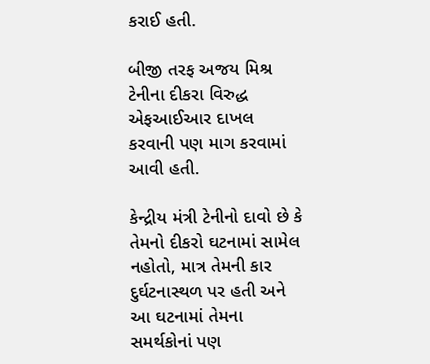કરાઈ હતી.

બીજી તરફ અજય મિશ્ર ટેનીના દીકરા વિરુદ્ધ એફઆઈઆર દાખલ કરવાની પણ માગ કરવામાં આવી હતી.

કેન્દ્રીય મંત્રી ટેનીનો દાવો છે કે તેમનો દીકરો ઘટનામાં સામેલ નહોતો, માત્ર તેમની કાર દુર્ઘટનાસ્થળ પર હતી અને આ ઘટનામાં તેમના સમર્થકોનાં પણ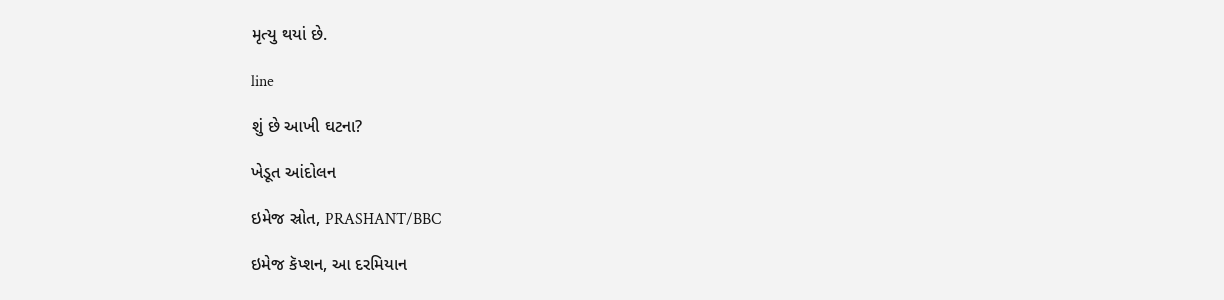મૃત્યુ થયાં છે.

line

શું છે આખી ઘટના?

ખેડૂત આંદોલન

ઇમેજ સ્રોત, PRASHANT/BBC

ઇમેજ કૅપ્શન, આ દરમિયાન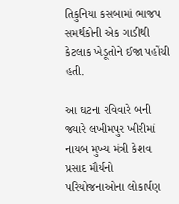તિકુનિયા કસબામાં ભાજપ સમર્થકોની એક ગાડીથી કેટલાક ખેડૂતોને ઈજા પહોંચી હતી.

આ ઘટના રવિવારે બની જ્યારે લખીમપુર ખીરીમાં નાયબ મુખ્ય મંત્રી કેશવ પ્રસાદ મૌર્યનો પરિયોજનાઓના લોકાર્પણ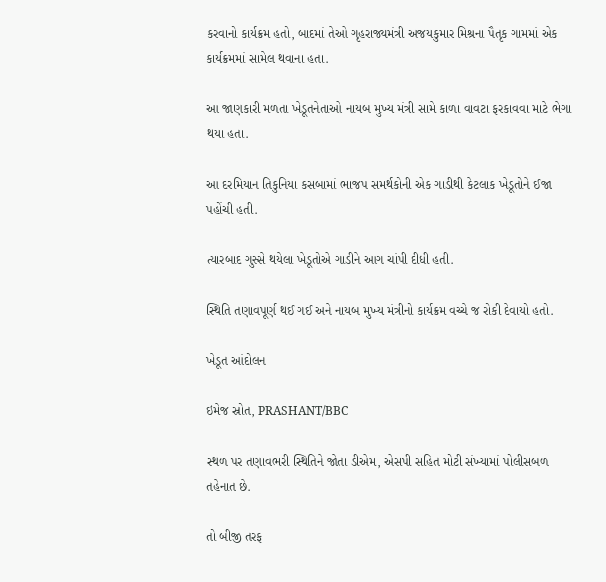કરવાનો કાર્યક્રમ હતો, બાદમાં તેઓ ગૃહરાજ્યમંત્રી અજયકુમાર મિશ્રના પૈતૃક ગામમાં એક કાર્યક્રમમાં સામેલ થવાના હતા.

આ જાણકારી મળતા ખેડૂતનેતાઓ નાયબ મુખ્ય મંત્રી સામે કાળા વાવટા ફરકાવવા માટે ભેગા થયા હતા.

આ દરમિયાન તિકુનિયા કસબામાં ભાજપ સમર્થકોની એક ગાડીથી કેટલાક ખેડૂતોને ઈજા પહોંચી હતી.

ત્યારબાદ ગુસ્સે થયેલા ખેડૂતોએ ગાડીને આગ ચાંપી દીધી હતી.

સ્થિતિ તણાવપૂર્ણ થઈ ગઈ અને નાયબ મુખ્ય મંત્રીનો કાર્યક્રમ વચ્ચે જ રોકી દેવાયો હતો.

ખેડૂત આંદોલન

ઇમેજ સ્રોત, PRASHANT/BBC

સ્થળ પર તણાવભરી સ્થિતિને જોતા ડીએમ, એસપી સહિત મોટી સંખ્યામાં પોલીસબળ તહેનાત છે.

તો બીજી તરફ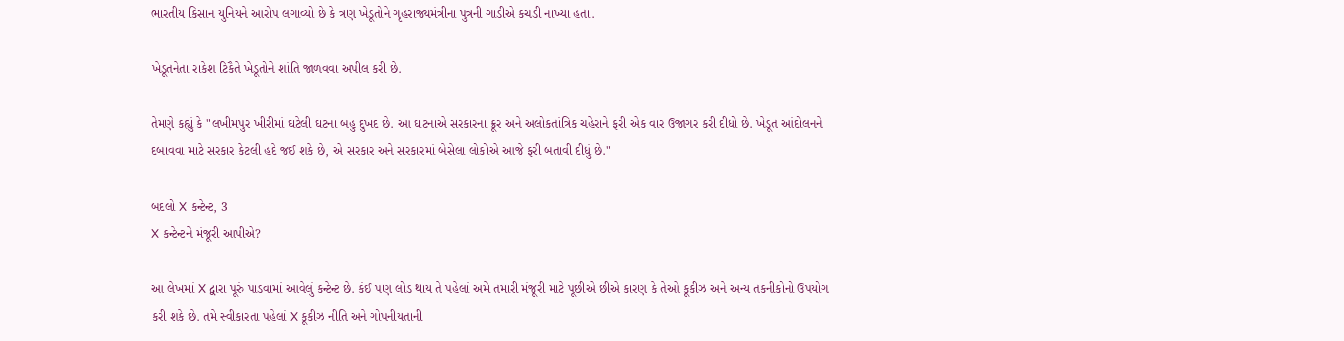ભારતીય કિસાન યુનિયને આરોપ લગાવ્યો છે કે ત્રણ ખેડૂતોને ગૃહરાજ્યમંત્રીના પુત્રની ગાડીએ કચડી નાખ્યા હતા.

ખેડૂતનેતા રાકેશ ટિકૈતે ખેડૂતોને શાંતિ જાળવવા અપીલ કરી છે.

તેમણે કહ્યું કે "લખીમપુર ખીરીમાં ઘટેલી ઘટના બહુ દુખદ છે. આ ઘટનાએ સરકારના ક્રૂર અને અલોકતાંત્રિક ચહેરાને ફરી એક વાર ઉજાગર કરી દીધો છે. ખેડૂત આંદોલનને દબાવવા માટે સરકાર કેટલી હદે જઈ શકે છે, એ સરકાર અને સરકારમાં બેસેલા લોકોએ આજે ફરી બતાવી દીધું છે."

બદલો X કન્ટેન્ટ, 3
X કન્ટેન્ટને મંજૂરી આપીએ?

આ લેખમાં X દ્વારા પૂરું પાડવામાં આવેલું કન્ટેન્ટ છે. કંઈ પણ લોડ થાય તે પહેલાં અમે તમારી મંજૂરી માટે પૂછીએ છીએ કારણ કે તેઓ કૂકીઝ અને અન્ય તકનીકોનો ઉપયોગ કરી શકે છે. તમે સ્વીકારતા પહેલાં X કૂકીઝ નીતિ અને ગોપનીયતાની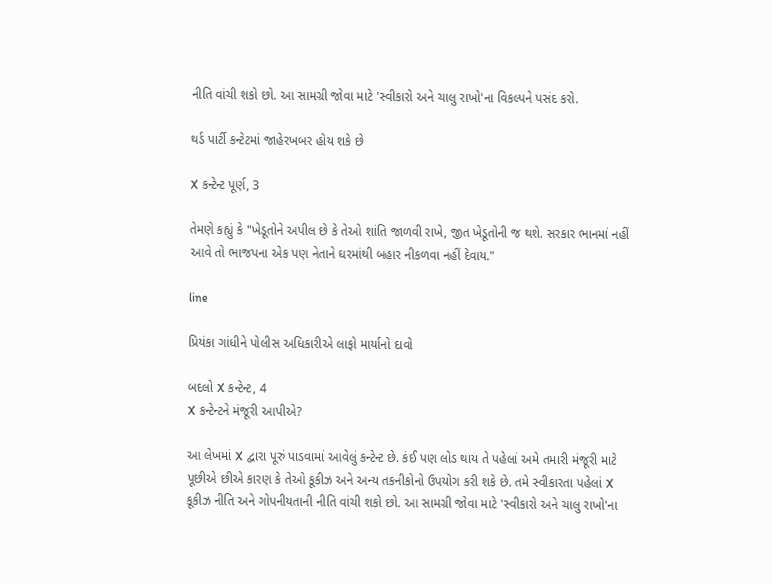નીતિ વાંચી શકો છો. આ સામગ્રી જોવા માટે 'સ્વીકારો અને ચાલુ રાખો'ના વિકલ્પને પસંદ કરો.

થર્ડ પાર્ટી કન્ટેટમાં જાહેરખબર હોય શકે છે

X કન્ટેન્ટ પૂર્ણ, 3

તેમણે કહ્યું કે "ખેડૂતોને અપીલ છે કે તેઓ શાંતિ જાળવી રાખે, જીત ખેડૂતોની જ થશે. સરકાર ભાનમાં નહીં આવે તો ભાજપના એક પણ નેતાને ઘરમાંથી બહાર નીકળવા નહીં દેવાય."

line

પ્રિયંકા ગાંધીને પોલીસ અધિકારીએ લાફો માર્યાનો દાવો

બદલો X કન્ટેન્ટ, 4
X કન્ટેન્ટને મંજૂરી આપીએ?

આ લેખમાં X દ્વારા પૂરું પાડવામાં આવેલું કન્ટેન્ટ છે. કંઈ પણ લોડ થાય તે પહેલાં અમે તમારી મંજૂરી માટે પૂછીએ છીએ કારણ કે તેઓ કૂકીઝ અને અન્ય તકનીકોનો ઉપયોગ કરી શકે છે. તમે સ્વીકારતા પહેલાં X કૂકીઝ નીતિ અને ગોપનીયતાની નીતિ વાંચી શકો છો. આ સામગ્રી જોવા માટે 'સ્વીકારો અને ચાલુ રાખો'ના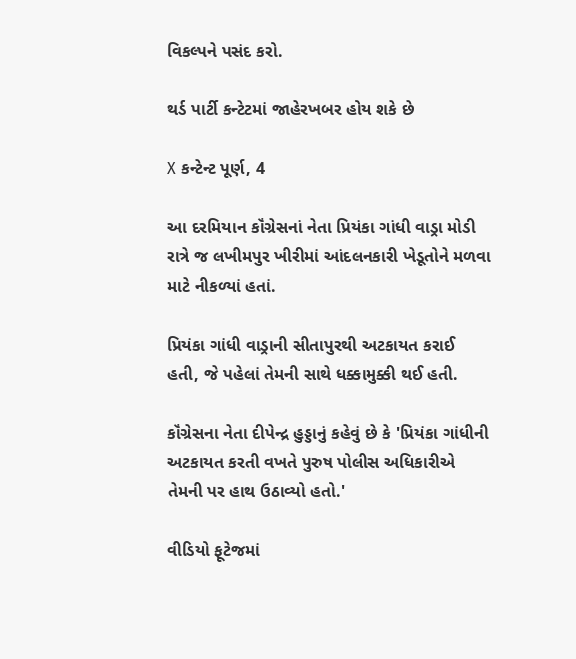વિકલ્પને પસંદ કરો.

થર્ડ પાર્ટી કન્ટેટમાં જાહેરખબર હોય શકે છે

X કન્ટેન્ટ પૂર્ણ, 4

આ દરમિયાન કૉંગ્રેસનાં નેતા પ્રિયંકા ગાંધી વાડ્રા મોડી રાત્રે જ લખીમપુર ખીરીમાં આંદલનકારી ખેડૂતોને મળવા માટે નીકળ્યાં હતાં.

પ્રિયંકા ગાંધી વાડ્રાની સીતાપુરથી અટકાયત કરાઈ હતી, જે પહેલાં તેમની સાથે ધક્કામુક્કી થઈ હતી.

કૉંગ્રેસના નેતા દીપેન્દ્ર હુડ્ડાનું કહેવું છે કે 'પ્રિયંકા ગાંધીની અટકાયત કરતી વખતે પુરુષ પોલીસ અધિકારીએ તેમની પર હાથ ઉઠાવ્યો હતો.'

વીડિયો ફૂટેજમાં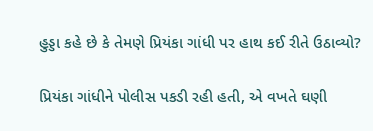હુડ્ડા કહે છે કે તેમણે પ્રિયંકા ગાંધી પર હાથ કઈ રીતે ઉઠાવ્યો?

પ્રિયંકા ગાંધીને પોલીસ પકડી રહી હતી, એ વખતે ઘણી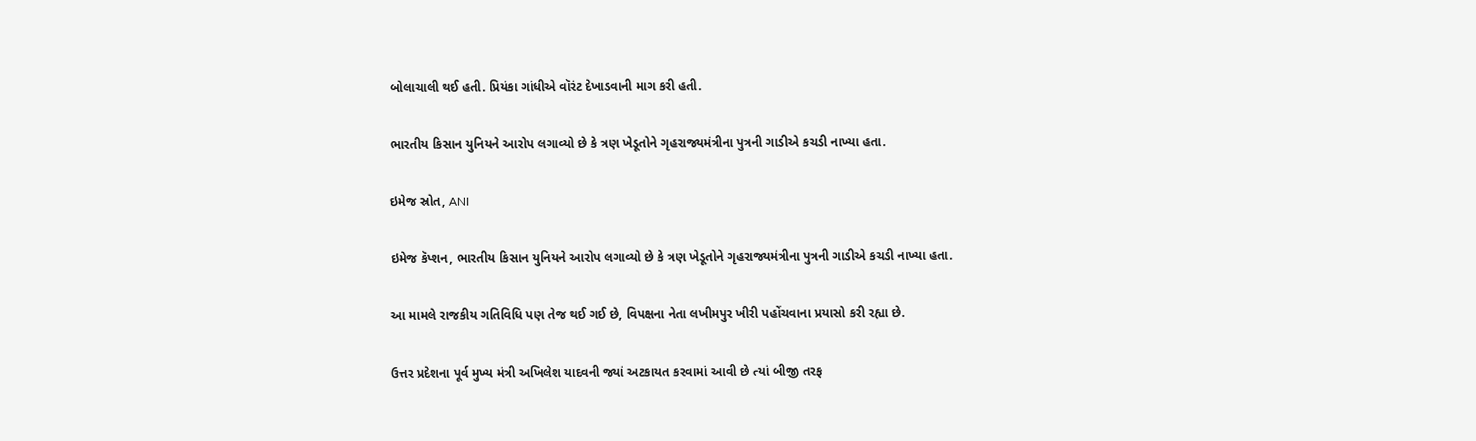બોલાચાલી થઈ હતી. પ્રિયંકા ગાંધીએ વૉરંટ દેખાડવાની માગ કરી હતી.

ભારતીય કિસાન યુનિયને આરોપ લગાવ્યો છે કે ત્રણ ખેડૂતોને ગૃહરાજ્યમંત્રીના પુત્રની ગાડીએ કચડી નાખ્યા હતા.

ઇમેજ સ્રોત, ANI

ઇમેજ કૅપ્શન, ભારતીય કિસાન યુનિયને આરોપ લગાવ્યો છે કે ત્રણ ખેડૂતોને ગૃહરાજ્યમંત્રીના પુત્રની ગાડીએ કચડી નાખ્યા હતા.

આ મામલે રાજકીય ગતિવિધિ પણ તેજ થઈ ગઈ છે, વિપક્ષના નેતા લખીમપુર ખીરી પહોંચવાના પ્રયાસો કરી રહ્યા છે.

ઉત્તર પ્રદેશના પૂર્વ મુખ્ય મંત્રી અખિલેશ યાદવની જ્યાં અટકાયત કરવામાં આવી છે ત્યાં બીજી તરફ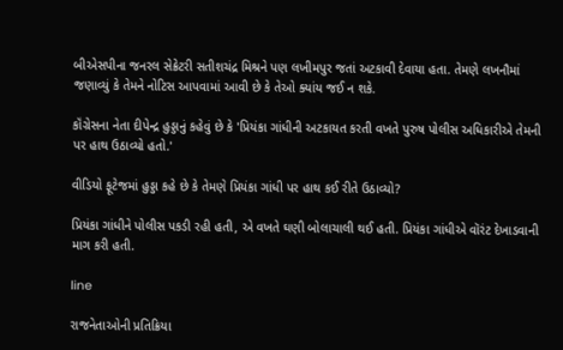બીએસપીના જનરલ સેક્રેટરી સતીશચંદ્ર મિશ્રને પણ લખીમપુર જતાં અટકાવી દેવાયા હતા. તેમણે લખનૌમાં જણાવ્યું કે તેમને નોટિસ આપવામાં આવી છે કે તેઓ ક્યાંય જઈ ન શકે.

કૉંગ્રેસના નેતા દીપેન્દ્ર હુડ્ડાનું કહેવું છે કે 'પ્રિયંકા ગાંધીની અટકાયત કરતી વખતે પુરુષ પોલીસ અધિકારીએ તેમની પર હાથ ઉઠાવ્યો હતો.'

વીડિયો ફૂટેજમાં હુડ્ડા કહે છે કે તેમણે પ્રિયંકા ગાંધી પર હાથ કઈ રીતે ઉઠાવ્યો?

પ્રિયંકા ગાંધીને પોલીસ પકડી રહી હતી, એ વખતે ઘણી બોલાચાલી થઈ હતી. પ્રિયંકા ગાંધીએ વૉરંટ દેખાડવાની માગ કરી હતી.

line

રાજનેતાઓની પ્રતિક્રિયા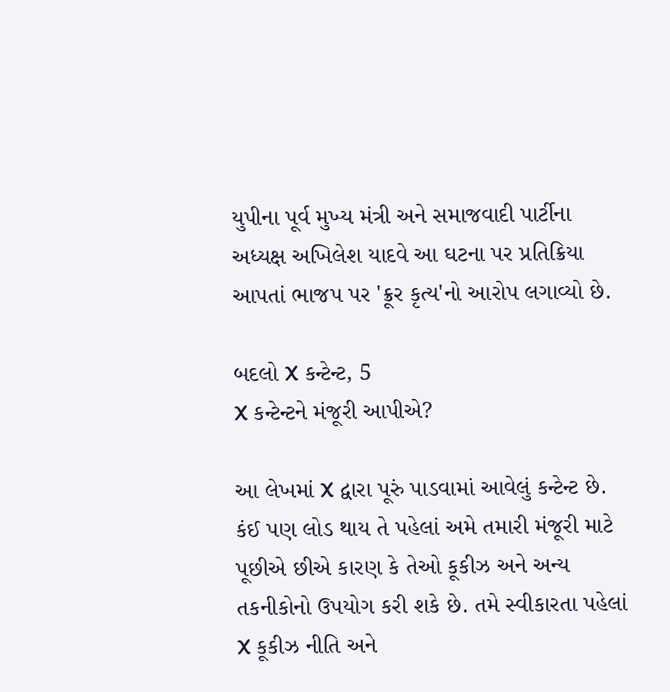યુપીના પૂર્વ મુખ્ય મંત્રી અને સમાજવાદી પાર્ટીના અધ્યક્ષ અખિલેશ યાદવે આ ઘટના પર પ્રતિક્રિયા આપતાં ભાજપ પર 'ક્રૂર કૃત્ય'નો આરોપ લગાવ્યો છે.

બદલો X કન્ટેન્ટ, 5
X કન્ટેન્ટને મંજૂરી આપીએ?

આ લેખમાં X દ્વારા પૂરું પાડવામાં આવેલું કન્ટેન્ટ છે. કંઈ પણ લોડ થાય તે પહેલાં અમે તમારી મંજૂરી માટે પૂછીએ છીએ કારણ કે તેઓ કૂકીઝ અને અન્ય તકનીકોનો ઉપયોગ કરી શકે છે. તમે સ્વીકારતા પહેલાં X કૂકીઝ નીતિ અને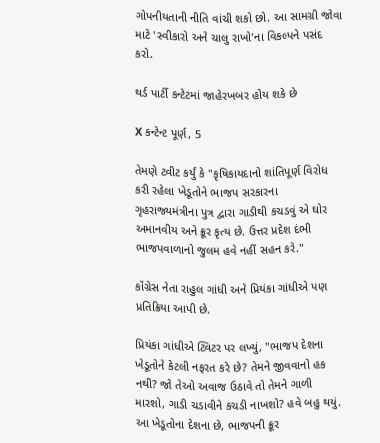ગોપનીયતાની નીતિ વાંચી શકો છો. આ સામગ્રી જોવા માટે 'સ્વીકારો અને ચાલુ રાખો'ના વિકલ્પને પસંદ કરો.

થર્ડ પાર્ટી કન્ટેટમાં જાહેરખબર હોય શકે છે

X કન્ટેન્ટ પૂર્ણ, 5

તેમણે ટ્વીટ કર્યું કે "કૃષિકાયદાનો શાંતિપૂર્ણ વિરોધ કરી રહેલા ખેડૂતોને ભાજપ સરકારના ગૃહરાજ્યમંત્રીના પુત્ર દ્વારા ગાડીથી કચડવું એ ઘોર અમાનવીય અને ક્રૂર કૃત્ય છે. ઉત્તર પ્રદેશ દંભી ભાજપવાળાનો જુલમ હવે નહીં સહન કરે."

કૉંગ્રેસ નેતા રાહુલ ગાંધી અને પ્રિયંકા ગાંધીએ પણ પ્રતિક્રિયા આપી છે.

પ્રિયંકા ગાંધીએ ટ્વિટર પર લખ્યું, "ભાજપ દેશના ખેડૂતોને કેટલી નફરત કરે છે? તેમને જીવવાનો હક નથી? જો તેઓ અવાજ ઉઠાવે તો તેમને ગાળી મારશો, ગાડી ચડાવીને કચડી નાખશો? હવે બહુ થયું. આ ખેડૂતોના દેશના છે, ભાજપની ક્રૂર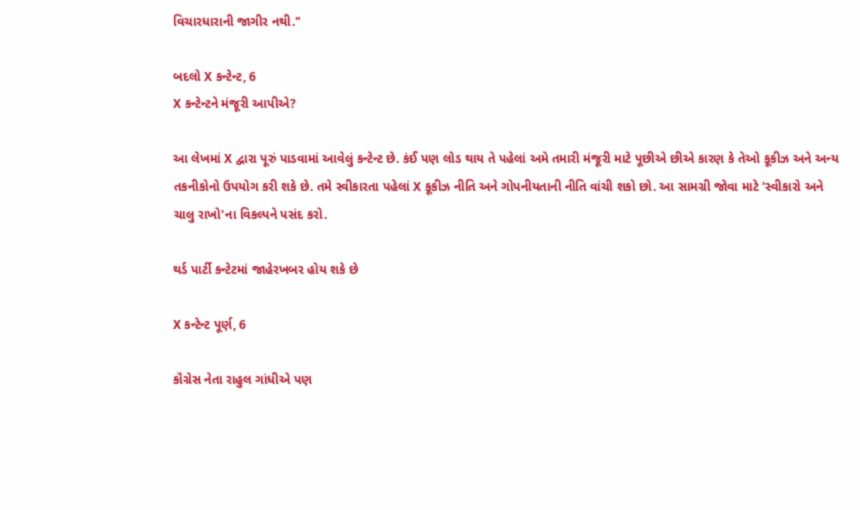વિચારધારાની જાગીર નથી."

બદલો X કન્ટેન્ટ, 6
X કન્ટેન્ટને મંજૂરી આપીએ?

આ લેખમાં X દ્વારા પૂરું પાડવામાં આવેલું કન્ટેન્ટ છે. કંઈ પણ લોડ થાય તે પહેલાં અમે તમારી મંજૂરી માટે પૂછીએ છીએ કારણ કે તેઓ કૂકીઝ અને અન્ય તકનીકોનો ઉપયોગ કરી શકે છે. તમે સ્વીકારતા પહેલાં X કૂકીઝ નીતિ અને ગોપનીયતાની નીતિ વાંચી શકો છો. આ સામગ્રી જોવા માટે 'સ્વીકારો અને ચાલુ રાખો'ના વિકલ્પને પસંદ કરો.

થર્ડ પાર્ટી કન્ટેટમાં જાહેરખબર હોય શકે છે

X કન્ટેન્ટ પૂર્ણ, 6

કૉંગ્રેસ નેતા રાહુલ ગાંધીએ પણ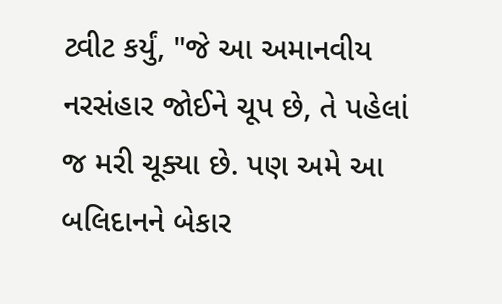ટ્વીટ કર્યું, "જે આ અમાનવીય નરસંહાર જોઈને ચૂપ છે, તે પહેલાં જ મરી ચૂક્યા છે. પણ અમે આ બલિદાનને બેકાર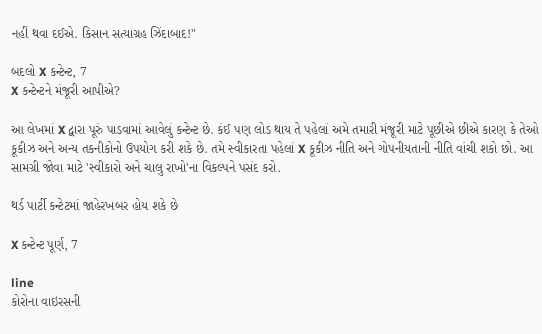નહીં થવા દઈએ. કિસાન સત્યાગ્રહ ઝિંદાબાદ!"

બદલો X કન્ટેન્ટ, 7
X કન્ટેન્ટને મંજૂરી આપીએ?

આ લેખમાં X દ્વારા પૂરું પાડવામાં આવેલું કન્ટેન્ટ છે. કંઈ પણ લોડ થાય તે પહેલાં અમે તમારી મંજૂરી માટે પૂછીએ છીએ કારણ કે તેઓ કૂકીઝ અને અન્ય તકનીકોનો ઉપયોગ કરી શકે છે. તમે સ્વીકારતા પહેલાં X કૂકીઝ નીતિ અને ગોપનીયતાની નીતિ વાંચી શકો છો. આ સામગ્રી જોવા માટે 'સ્વીકારો અને ચાલુ રાખો'ના વિકલ્પને પસંદ કરો.

થર્ડ પાર્ટી કન્ટેટમાં જાહેરખબર હોય શકે છે

X કન્ટેન્ટ પૂર્ણ, 7

line
કોરોના વાઇરસની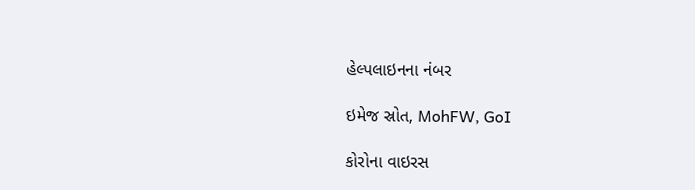હેલ્પલાઇનના નંબર

ઇમેજ સ્રોત, MohFW, GoI

કોરોના વાઇરસ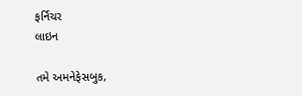ફર્નિચર
લાઇન

તમે અમનેફેસબુક,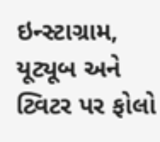ઇન્સ્ટાગ્રામ, યૂટ્યૂબ અને ટ્વિટર પર ફોલો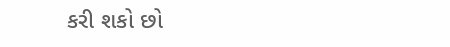કરી શકો છો